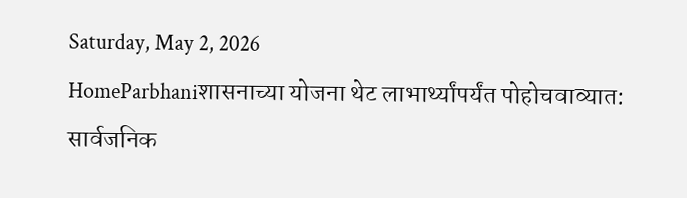Saturday, May 2, 2026
HomeParbhaniशासनाच्या योजना थेट लाभार्थ्यांपर्यंत पोहोचवाव्यात: सार्वजनिक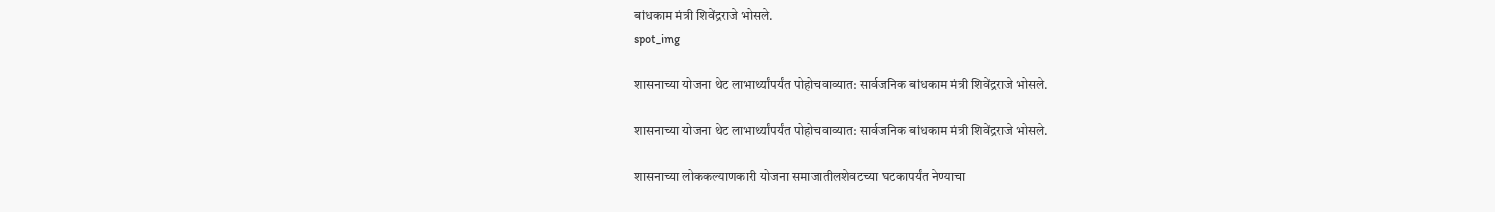बांधकाम मंत्री शिवेंद्रराजे भोसले.
spot_img

शासनाच्या योजना थेट लाभार्थ्यांपर्यंत पोहोचवाव्यात: सार्वजनिक बांधकाम मंत्री शिवेंद्रराजे भोसले.

शासनाच्या योजना थेट लाभार्थ्यांपर्यंत पोहोचवाव्यात: सार्वजनिक बांधकाम मंत्री शिवेंद्रराजे भोसले.

शासनाच्या लोककल्याणकारी योजना समाजातीलशेवटच्या घटकापर्यंत नेण्याचा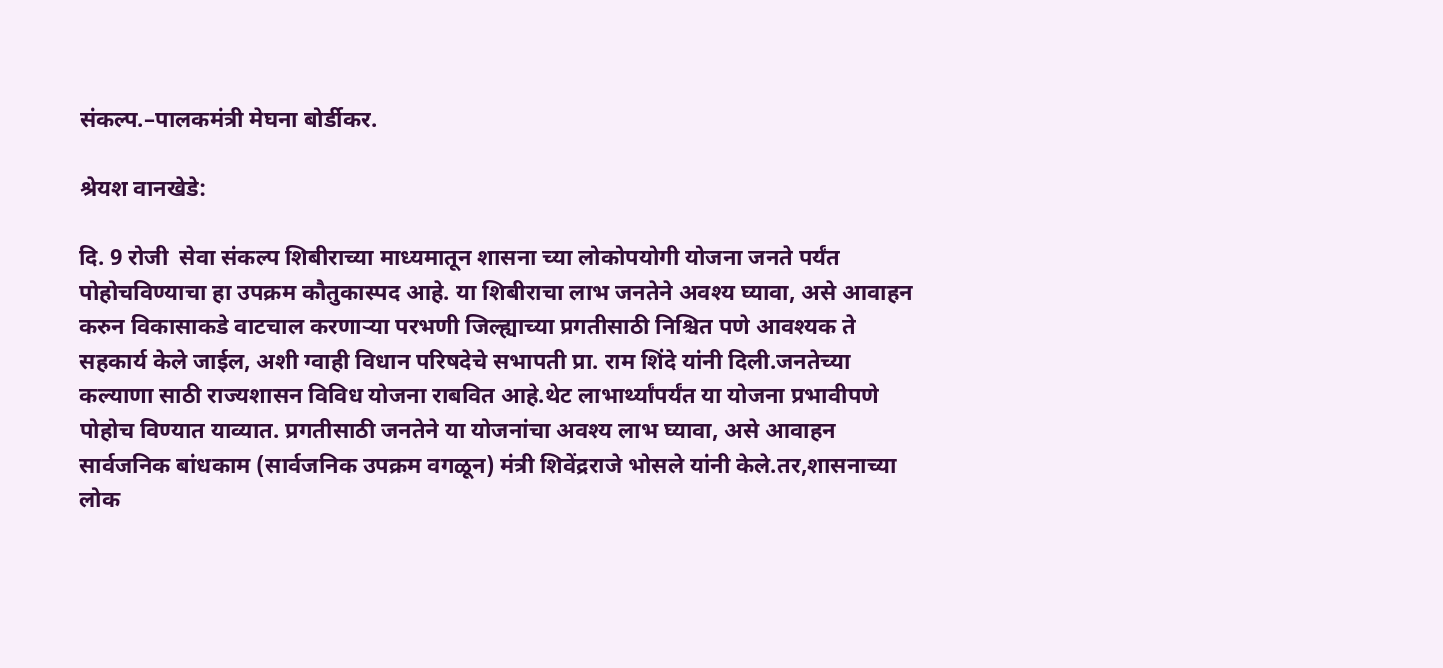संकल्प.–पालकमंत्री मेघना बोर्डीकर.

श्रेयश वानखेडे:

दि. 9 रोजी  सेवा संकल्प शिबीराच्या माध्यमातून शासना च्या लोकोपयोगी योजना जनते पर्यंत पोहोचविण्याचा हा उपक्रम कौतुकास्पद आहे. या शिबीराचा लाभ जनतेने अवश्य घ्यावा, असे आवाहन करुन विकासाकडे वाटचाल करणाऱ्या परभणी जिल्ह्याच्या प्रगतीसाठी निश्चित पणे आवश्यक ते सहकार्य केले जाईल, अशी ग्वाही विधान परिषदेचे सभापती प्रा. राम शिंदे यांनी दिली.जनतेच्या कल्याणा साठी राज्यशासन विविध योजना राबवित आहे.थेट लाभार्थ्यांपर्यंत या योजना प्रभावीपणे पोहोच विण्यात याव्यात. प्रगतीसाठी जनतेने या योजनांचा अवश्य लाभ घ्यावा, असे आवाहन सार्वजनिक बांधकाम (सार्वजनिक उपक्रम वगळून) मंत्री शिवेंद्रराजे भोसले यांनी केले.तर,शासनाच्या लोक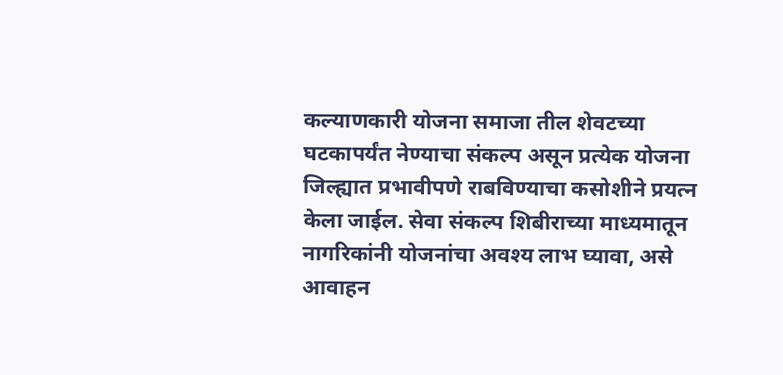कल्याणकारी योजना समाजा तील शेवटच्या घटकापर्यंत नेण्याचा संकल्प असून प्रत्येक योजना जिल्ह्यात प्रभावीपणे राबविण्याचा कसोशीने प्रयत्न केला जाईल. सेवा संकल्प शिबीराच्या माध्यमातून नागरिकांनी योजनांचा अवश्य लाभ घ्यावा, असे  आवाहन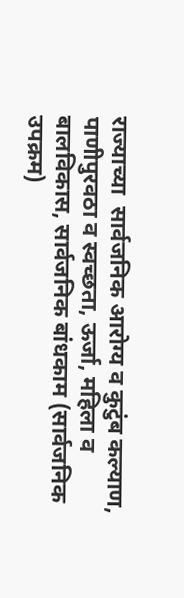राज्याच्या  सार्वजनिक आरोग्य व कुटुंब कल्याण, पाणीपुरवठा व स्वच्छता, ऊर्जा, महिला व बालविकास, सार्वजनिक बांधकाम (सार्वजनिक उपक्रम)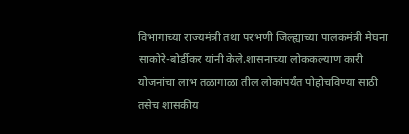विभागाच्या राज्यमंत्री तथा परभणी जिल्ह्याच्या पालकमंत्री मेघना साकोरे-बोर्डीकर यांनी केले.शासनाच्या लोककल्याण कारी योजनांचा लाभ तळागाळा तील लोकांपर्यंत पोहोचविण्या साठी तसेच शासकीय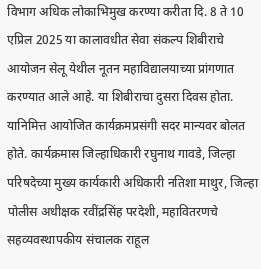विभाग अधिक लोकाभिमुख करण्या करीता दि. 8 ते 10 एप्रिल 2025 या कालावधीत सेवा संकल्प शिबीराचे आयोजन सेलू येथील नूतन महाविद्यालयाच्या प्रांगणात करण्यात आले आहे. या शिबीराचा दुसरा दिवस होता. यानिमित्त आयोजित कार्यक्रमप्रसंगी सदर मान्यवर बोलत होते. कार्यक्रमास जिल्हाधिकारी रघुनाथ गावडे, जिल्हा परिषदेच्या मुख्य कार्यकारी अधिकारी नतिशा माथुर, जिल्हा पोलीस अधीक्षक रवींद्रसिंह परदेशी, महावितरणचे सहव्यवस्थापकीय संचालक राहूल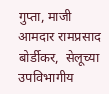गुप्ता, माजी आमदार रामप्रसाद बोर्डीकर,  सेलूच्या उपविभागीय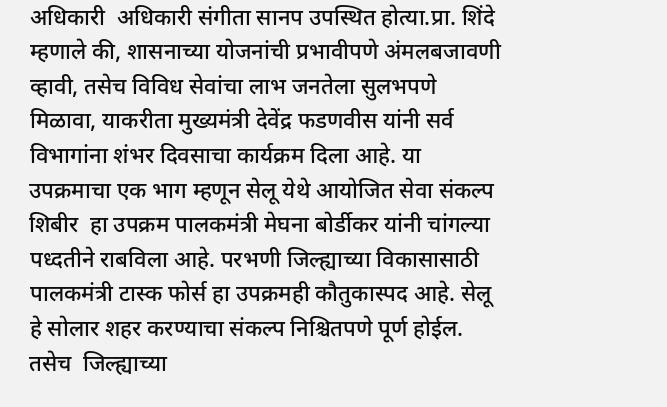अधिकारी  अधिकारी संगीता सानप उपस्थित होत्या.प्रा. शिंदे म्हणाले की, शासनाच्या योजनांची प्रभावीपणे अंमलबजावणी व्हावी, तसेच विविध सेवांचा लाभ जनतेला सुलभपणे मिळावा, याकरीता मुख्यमंत्री देवेंद्र फडणवीस यांनी सर्व विभागांना शंभर दिवसाचा कार्यक्रम दिला आहे. या उपक्रमाचा एक भाग म्हणून सेलू येथे आयोजित सेवा संकल्प शिबीर  हा उपक्रम पालकमंत्री मेघना बोर्डीकर यांनी चांगल्या पध्दतीने राबविला आहे. परभणी जिल्ह्याच्या विकासासाठी  पालकमंत्री टास्क फोर्स हा उपक्रमही कौतुकास्पद आहे. सेलू  हे सोलार शहर करण्याचा संकल्प निश्चितपणे पूर्ण होईल. तसेच  जिल्ह्याच्या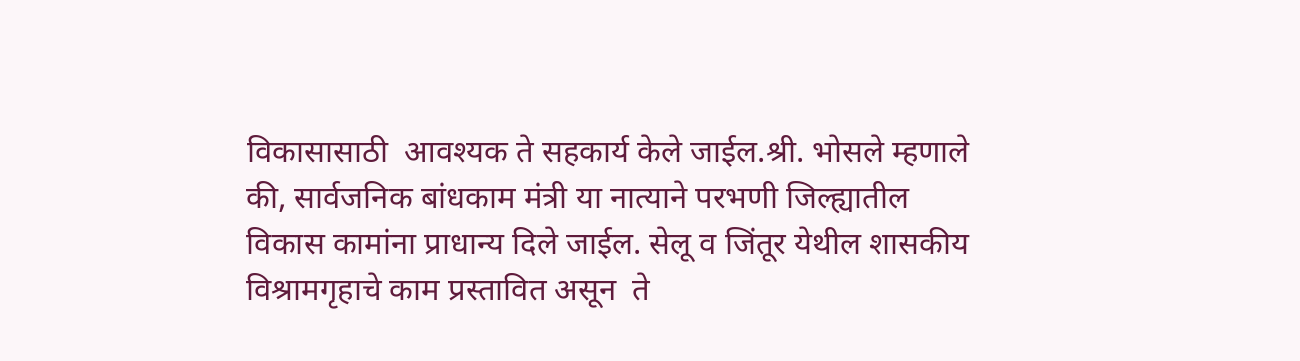विकासासाठी  आवश्यक ते सहकार्य केले जाईल.श्री. भोसले म्हणाले की, सार्वजनिक बांधकाम मंत्री या नात्याने परभणी जिल्ह्यातील विकास कामांना प्राधान्य दिले जाईल. सेलू व जिंतूर येथील शासकीय विश्रामगृहाचे काम प्रस्तावित असून  ते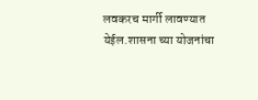लवकरच मार्गी लावण्यात येईल.शासना च्या योजनांचा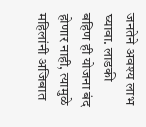जनतेने अवश्य लाभ घ्यावा. लाडकी बहिण ही योजना बंद होणार नाही, त्यामुळे महिलांनी अजिबात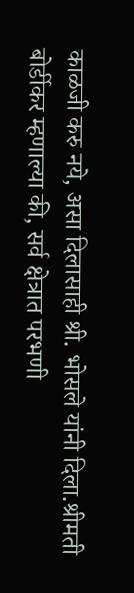काळजी करु नये, असा दिलासाही श्री. भोसले यांनी दिला.श्रीमती बोर्डीकर म्हणाल्या की, सर्व क्षेत्रात परभणी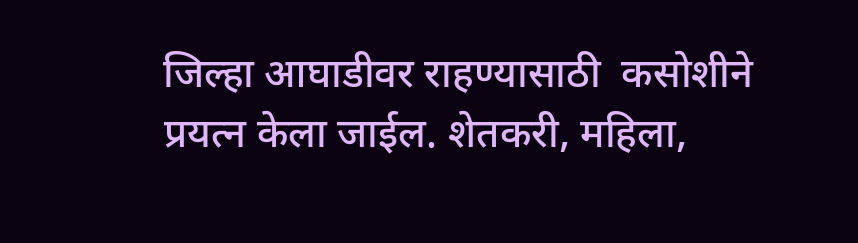जिल्हा आघाडीवर राहण्यासाठी  कसोशीने प्रयत्न केला जाईल. शेतकरी, महिला,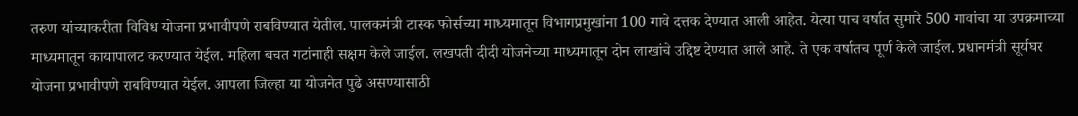तरुण यांच्याकरीता विविध योजना प्रभावीपणे राबविण्यात येतील. पालकमंत्री टास्क फोर्सच्या माध्यमातून विभागप्रमुखांना 100 गावे दत्तक देण्यात आली आहेत. येत्या पाच वर्षात सुमारे 500 गावांचा या उपक्रमाच्या माध्यमातून कायापालट करण्यात येईल. महिला बचत गटांनाही सक्षम केले जाईल. लखपती दीदी योजनेच्या माध्यमातून दोन लाखांचे उद्दिष्ट देण्यात आले आहे. ते एक वर्षातच पूर्ण केले जाईल. प्रधानमंत्री सूर्यघर योजना प्रभावीपणे राबविण्यात येईल. आपला जिल्हा या योजनेत पुढे असण्यासाठी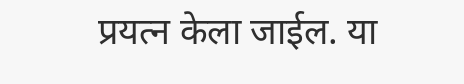प्रयत्न केला जाईल. या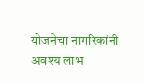योजनेचा नागरिकांनी अवश्य लाभ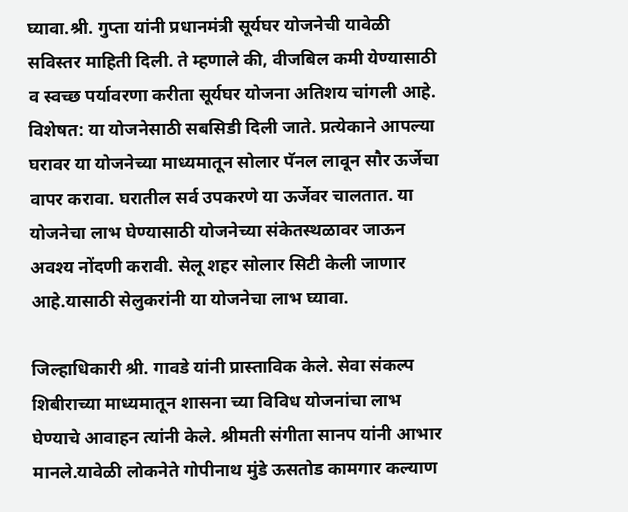घ्यावा.श्री. गुप्ता यांनी प्रधानमंत्री सूर्यघर योजनेची यावेळी सविस्तर माहिती दिली. ते म्हणाले की, वीजबिल कमी येण्यासाठी व स्वच्छ पर्यावरणा करीता सूर्यघर योजना अतिशय चांगली आहे. विशेषत: या योजनेसाठी सबसिडी दिली जाते. प्रत्येकाने आपल्या घरावर या योजनेच्या माध्यमातून सोलार पॅनल लावून सौर ऊर्जेचा वापर करावा. घरातील सर्व उपकरणे या ऊर्जेवर चालतात. या योजनेचा लाभ घेण्यासाठी योजनेच्या संकेतस्थळावर जाऊन अवश्य नोंदणी करावी. सेलू शहर सोलार सिटी केली जाणार आहे.यासाठी सेलुकरांनी या योजनेचा लाभ घ्यावा.

जिल्हाधिकारी श्री. गावडे यांनी प्रास्ताविक केले. सेवा संकल्प शिबीराच्या माध्यमातून शासना च्या विविध योजनांचा लाभ घेण्याचे आवाहन त्यांनी केले. श्रीमती संगीता सानप यांनी आभार मानले.यावेळी लोकनेते गोपीनाथ मुंडे ऊसतोड कामगार कल्याण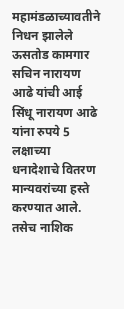महामंडळाच्यावतीने निधन झालेले ऊसतोड कामगार सचिन नारायण आढे यांची आई सिंधू नारायण आढे यांना रुपये 5 लक्षाच्या धनादेशाचे वितरण मान्यवरांच्या हस्ते करण्यात आले. तसेच नाशिक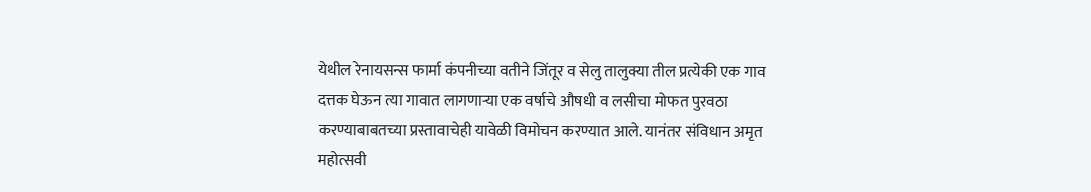येथील रेनायसन्स फार्मा कंपनीच्या वतीने जिंतूर व सेलु तालुक्या तील प्रत्येकी एक गाव दत्तक घेऊन त्या गावात लागणाऱ्या एक वर्षाचे औषधी व लसीचा मोफत पुरवठा करण्याबाबतच्या प्रस्तावाचेही यावेळी विमोचन करण्यात आले. यानंतर संविधान अमृत महोत्सवी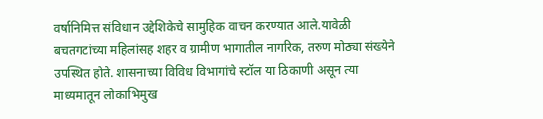वर्षानिमित्त संविधान उद्देशिकेचे सामुहिक वाचन करण्यात आले.यावेळी बचतगटांच्या महिलांसह शहर व ग्रामीण भागातील नागरिक, तरुण मोठ्या संख्येने उपस्थित होते. शासनाच्या विविध विभागांचे स्टॉल या ठिकाणी असून त्या माध्यमातून लोकाभिमुख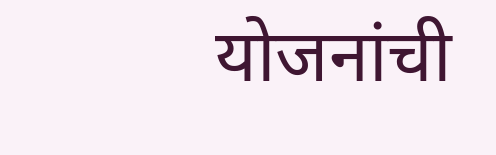योजनांची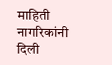माहिती नागरिकांनी दिली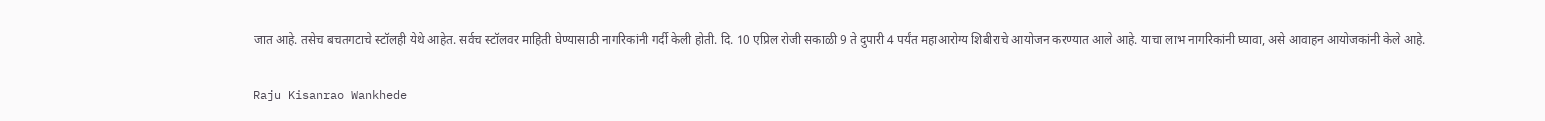जात आहे. तसेच बचतगटाचे स्टॉलही येथे आहेत. सर्वच स्टॉलवर माहिती घेण्यासाठी नागरिकांनी गर्दी केली होती. दि. 10 एप्रिल रोजी सकाळी 9 ते दुपारी 4 पर्यंत महाआरोग्य शिबीराचे आयोजन करण्यात आले आहे. याचा लाभ नागरिकांनी घ्यावा, असे आवाहन आयोजकांनी केले आहे.

Raju Kisanrao Wankhede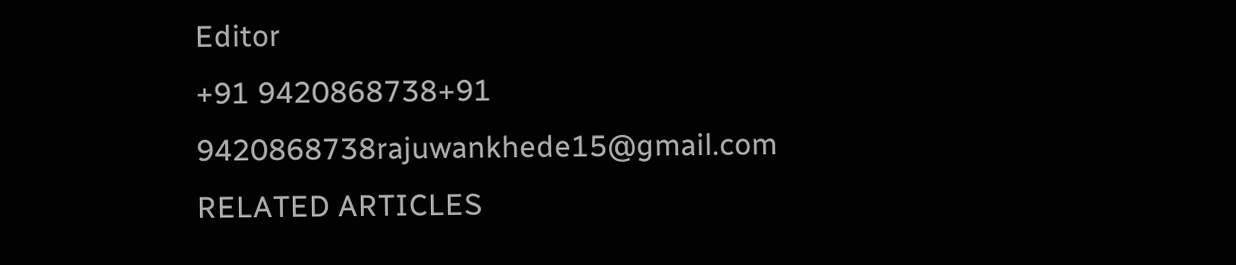Editor
+91 9420868738+91 9420868738rajuwankhede15@gmail.com
RELATED ARTICLES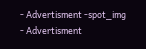- Advertisment -spot_img
- Advertisment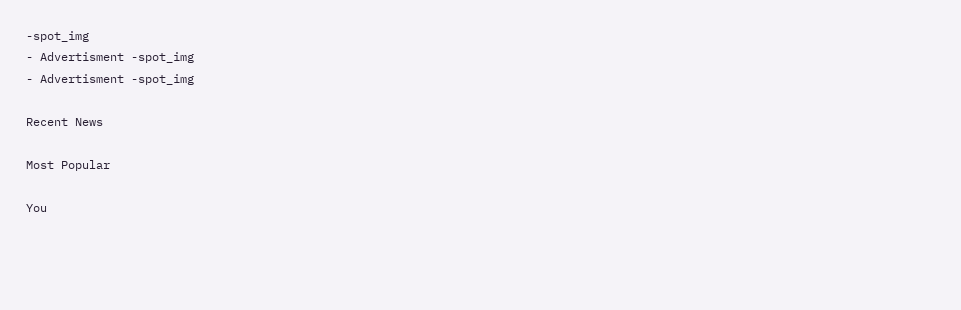-spot_img
- Advertisment -spot_img
- Advertisment -spot_img

Recent News

Most Popular

You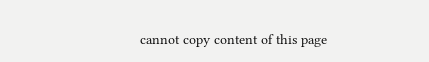cannot copy content of this page